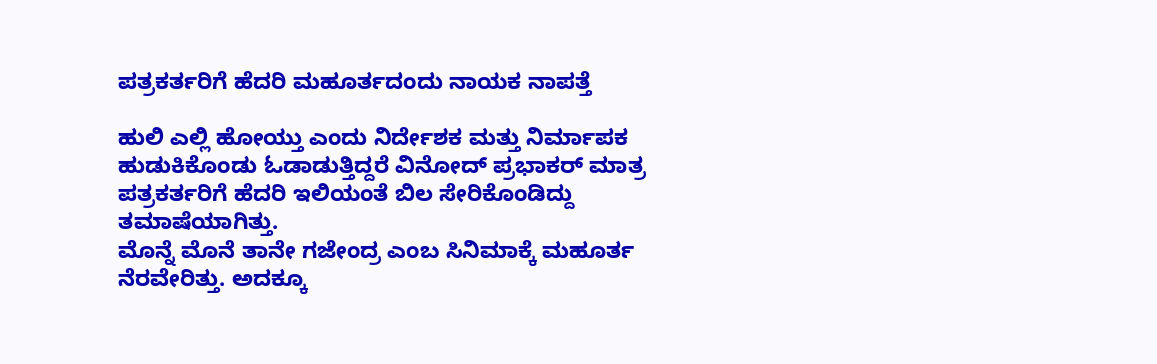ಪತ್ರಕರ್ತರಿಗೆ ಹೆದರಿ ಮಹೂರ್ತದಂದು ನಾಯಕ ನಾಪತ್ತೆ

ಹುಲಿ ಎಲ್ಲಿ ಹೋಯ್ತು ಎಂದು ನಿರ್ದೇಶಕ ಮತ್ತು ನಿರ್ಮಾಪಕ ಹುಡುಕಿಕೊಂಡು ಓಡಾಡುತ್ತಿದ್ದರೆ ವಿನೋದ್ ಪ್ರಭಾಕರ್ ಮಾತ್ರ ಪತ್ರಕರ್ತರಿಗೆ ಹೆದರಿ ಇಲಿಯಂತೆ ಬಿಲ ಸೇರಿಕೊಂಡಿದ್ದು ತಮಾಷೆಯಾಗಿತ್ತು.
ಮೊನ್ನೆ ಮೊನೆ ತಾನೇ ಗಜೇಂದ್ರ ಎಂಬ ಸಿನಿಮಾಕ್ಕೆ ಮಹೂರ್ತ ನೆರವೇರಿತ್ತು. ಅದಕ್ಕೂ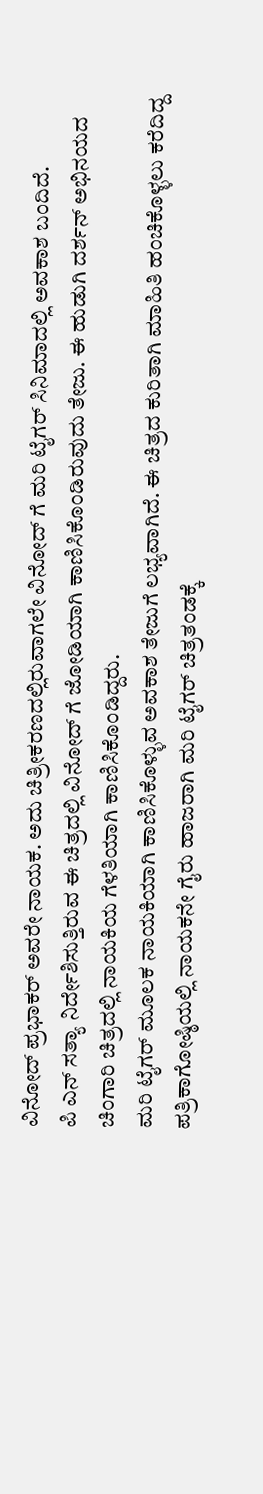ವಿನೋದ್ ಪ್ರಭಾಕರ್ ಅವರೇ ನಾಯಕ. ಅದು ಚಿತ್ರೀಕರಣದಲ್ಲಿರುವಾಗಲೇ ವಿನೋದ್ ಗೆ ಮರಿ ಟೈಗರ್ ಸಿನಿಮಾದಲ್ಲಿ ಅವಕಾಶ ಬಂದಿದೆ.
ಪಿ ಎನ್ ಸತ್ಯಾ ನಿರ್ದೇಶಿಸುತ್ತಿರುವ ಈ ಚಿತ್ರದಲ್ಲಿ ವಿನೋದ್ ಗೆ ಜೋಡಿಯಾಗಿ ಕಾಣಿಸಿಕೊಂಡಿರುವುದು ತೇಜು. ಈ ಹುಡುಗಿ ದರ್ಶನ್ ಅಭಿನಯದ ಚಿಂಗಾರಿ ಚಿತ್ರದಲ್ಲಿ ನಾಯಕಿಯ ಗೆಳತಿಯಾಗಿ ಕಾಣಿಸಿಕೊಂಡಿದ್ದರು.
ಮರಿ ಟೈಗರ್ ಮೂಲಕ ನಾಯಕಿಯಾಗಿ ಕಾಣಿಸಿಕೊಳ್ಳುವ ಅವಕಾಶ ತೇಜುಗೆ ಲಭ್ಯವಾಗಿದೆ. ಈ ಚಿತ್ರದ ಕುರಿತಾಗಿ ಮಾಹಿತಿ ಹಂಚಿಕೊಳ್ಳಲು ಕರೆದಿದ್ದ ಪತ್ರಿಕಾಗೋಷ್ಠಿಯಲ್ಲಿ ನಾಯಕನೇ ಗೈರು ಹಾಜರಾಗಿ ಮರಿ ಟೈಗರ್ ಚಿತ್ರತಂಡಕ್ಕೆ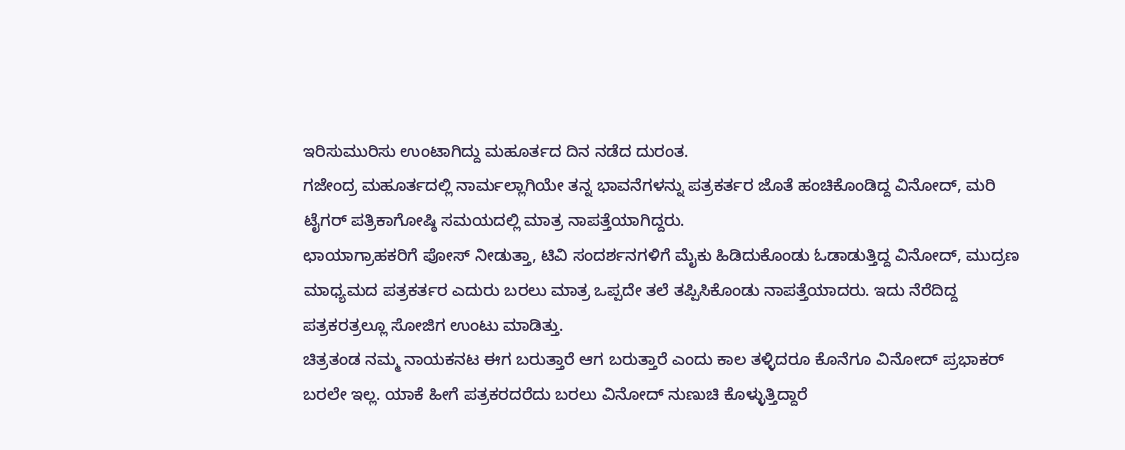ಇರಿಸುಮುರಿಸು ಉಂಟಾಗಿದ್ದು ಮಹೂರ್ತದ ದಿನ ನಡೆದ ದುರಂತ.
ಗಜೇಂದ್ರ ಮಹೂರ್ತದಲ್ಲಿ ನಾರ್ಮಲ್ಲಾಗಿಯೇ ತನ್ನ ಭಾವನೆಗಳನ್ನು ಪತ್ರಕರ್ತರ ಜೊತೆ ಹಂಚಿಕೊಂಡಿದ್ದ ವಿನೋದ್, ಮರಿ ಟೈಗರ್ ಪತ್ರಿಕಾಗೋಷ್ಠಿ ಸಮಯದಲ್ಲಿ ಮಾತ್ರ ನಾಪತ್ತೆಯಾಗಿದ್ದರು.
ಛಾಯಾಗ್ರಾಹಕರಿಗೆ ಪೋಸ್ ನೀಡುತ್ತಾ, ಟಿವಿ ಸಂದರ್ಶನಗಳಿಗೆ ಮೈಕು ಹಿಡಿದುಕೊಂಡು ಓಡಾಡುತ್ತಿದ್ದ ವಿನೋದ್, ಮುದ್ರಣ ಮಾಧ್ಯಮದ ಪತ್ರಕರ್ತರ ಎದುರು ಬರಲು ಮಾತ್ರ ಒಪ್ಪದೇ ತಲೆ ತಪ್ಪಿಸಿಕೊಂಡು ನಾಪತ್ತೆಯಾದರು. ಇದು ನೆರೆದಿದ್ದ ಪತ್ರಕರತ್ರಲ್ಲೂ ಸೋಜಿಗ ಉಂಟು ಮಾಡಿತ್ತು.
ಚಿತ್ರತಂಡ ನಮ್ಮ ನಾಯಕನಟ ಈಗ ಬರುತ್ತಾರೆ ಆಗ ಬರುತ್ತಾರೆ ಎಂದು ಕಾಲ ತಳ್ಳಿದರೂ ಕೊನೆಗೂ ವಿನೋದ್ ಪ್ರಭಾಕರ್ ಬರಲೇ ಇಲ್ಲ. ಯಾಕೆ ಹೀಗೆ ಪತ್ರಕರದರೆದು ಬರಲು ವಿನೋದ್ ನುಣುಚಿ ಕೊಳ್ಳುತ್ತಿದ್ದಾರೆ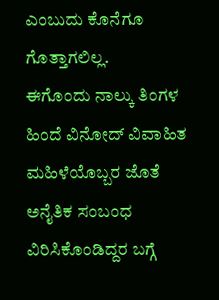ಎಂಬುದು ಕೊನೆಗೂ ಗೊತ್ತಾಗಲಿಲ್ಲ.
ಈಗೊಂದು ನಾಲ್ಕು ತಿಂಗಳ ಹಿಂದೆ ವಿನೋದ್ ವಿವಾಹಿತ ಮಹಿಳೆಯೊಬ್ಬರ ಜೊತೆ ಅನೈತಿಕ ಸಂಬಂಧ ವಿರಿಸಿಕೊಂಡಿದ್ದರ ಬಗ್ಗೆ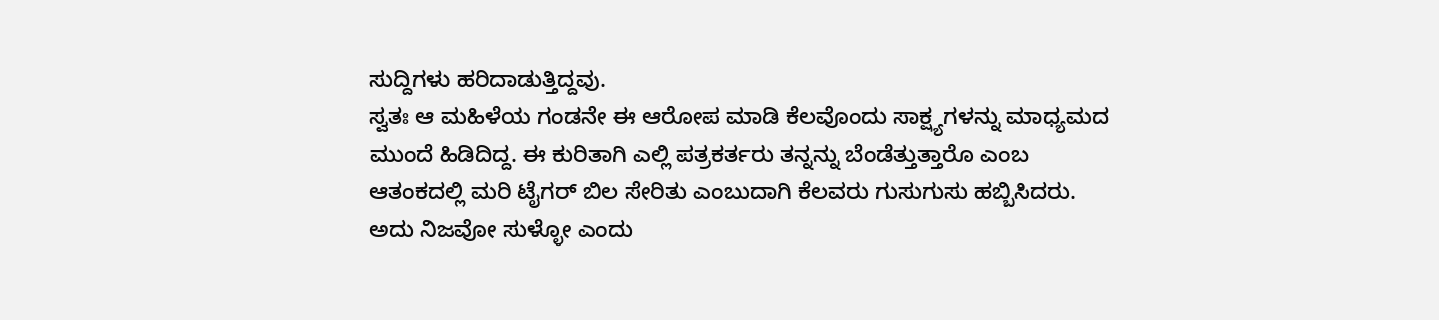ಸುದ್ದಿಗಳು ಹರಿದಾಡುತ್ತಿದ್ದವು.
ಸ್ವತಃ ಆ ಮಹಿಳೆಯ ಗಂಡನೇ ಈ ಆರೋಪ ಮಾಡಿ ಕೆಲವೊಂದು ಸಾಕ್ಷ್ಯಗಳನ್ನು ಮಾಧ್ಯಮದ ಮುಂದೆ ಹಿಡಿದಿದ್ದ. ಈ ಕುರಿತಾಗಿ ಎಲ್ಲಿ ಪತ್ರಕರ್ತರು ತನ್ನನ್ನು ಬೆಂಡೆತ್ತುತ್ತಾರೊ ಎಂಬ ಆತಂಕದಲ್ಲಿ ಮರಿ ಟೈಗರ್ ಬಿಲ ಸೇರಿತು ಎಂಬುದಾಗಿ ಕೆಲವರು ಗುಸುಗುಸು ಹಬ್ಬಿಸಿದರು. ಅದು ನಿಜವೋ ಸುಳ್ಳೋ ಎಂದು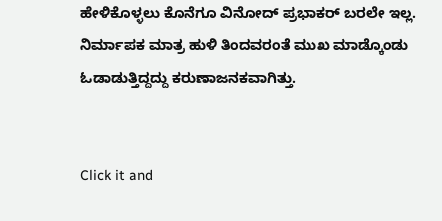ಹೇಳಿಕೊಳ್ಳಲು ಕೊನೆಗೂ ವಿನೋದ್ ಪ್ರಭಾಕರ್ ಬರಲೇ ಇಲ್ಲ.
ನಿರ್ಮಾಪಕ ಮಾತ್ರ ಹುಳಿ ತಿಂದವರಂತೆ ಮುಖ ಮಾಡ್ಕೊಂಡು ಓಡಾಡುತ್ತಿದ್ದದ್ದು ಕರುಣಾಜನಕವಾಗಿತ್ತು.


Click it and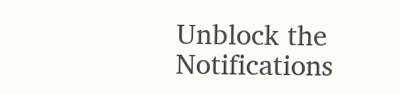Unblock the Notifications